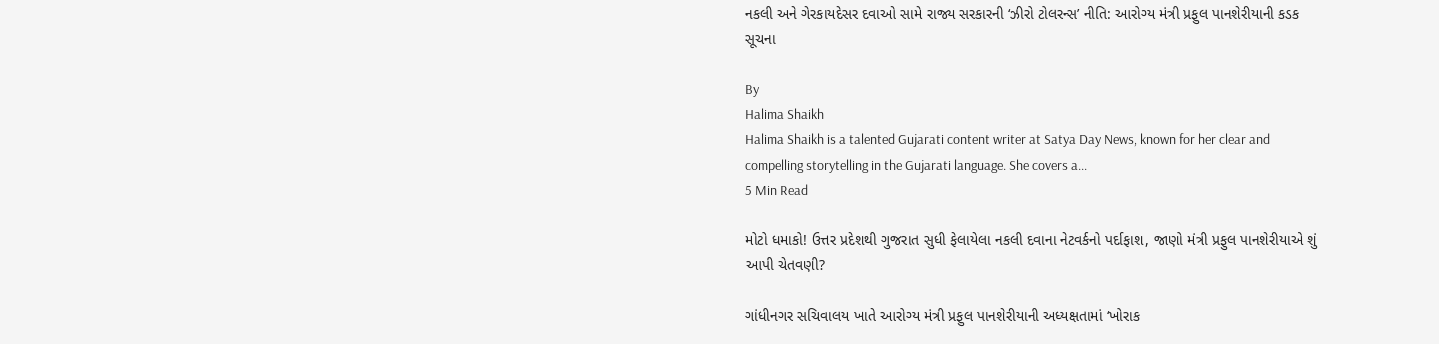નકલી અને ગેરકાયદેસર દવાઓ સામે રાજ્ય સરકારની ‘ઝીરો ટોલરન્સ’ નીતિ: આરોગ્ય મંત્રી પ્રફુલ પાનશેરીયાની કડક સૂચના

By
Halima Shaikh
Halima Shaikh is a talented Gujarati content writer at Satya Day News, known for her clear and compelling storytelling in the Gujarati language. She covers a...
5 Min Read

મોટો ધમાકો! ઉત્તર પ્રદેશથી ગુજરાત સુધી ફેલાયેલા નકલી દવાના નેટવર્કનો પર્દાફાશ, જાણો મંત્રી પ્રફુલ પાનશેરીયાએ શું આપી ચેતવણી?

ગાંધીનગર સચિવાલય ખાતે આરોગ્ય મંત્રી પ્રફુલ પાનશેરીયાની અધ્યક્ષતામાં ‘ખોરાક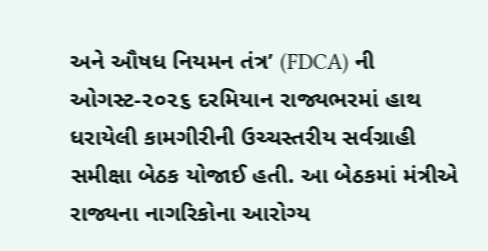અને ઔષધ નિયમન તંત્ર’ (FDCA) ની ઓગસ્ટ-૨૦૨૬ દરમિયાન રાજ્યભરમાં હાથ ધરાયેલી કામગીરીની ઉચ્ચસ્તરીય સર્વગ્રાહી સમીક્ષા બેઠક યોજાઈ હતી. આ બેઠકમાં મંત્રીએ રાજ્યના નાગરિકોના આરોગ્ય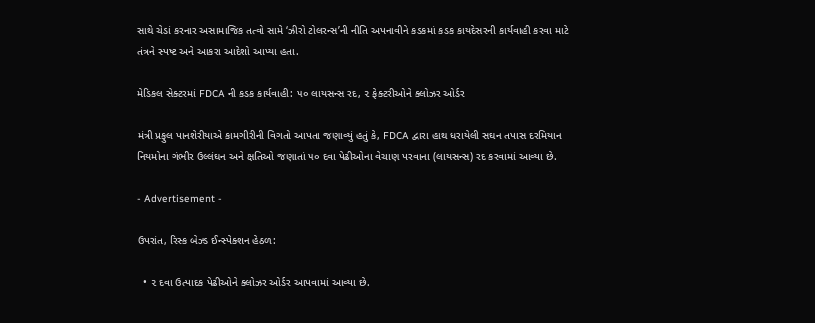સાથે ચેડાં કરનાર અસામાજિક તત્વો સામે ‘ઝીરો ટોલરન્સ’ની નીતિ અપનાવીને કડકમાં કડક કાયદેસરની કાર્યવાહી કરવા માટે તંત્રને સ્પષ્ટ અને આકરા આદેશો આપ્યા હતા.

મેડિકલ સેક્ટરમાં FDCA ની કડક કાર્યવાહી: ૫૦ લાયસન્સ રદ, ૨ ફેક્ટરીઓને ક્લોઝર ઓર્ડર

મંત્રી પ્રફુલ પાનશેરીયાએ કામગીરીની વિગતો આપતા જણાવ્યું હતું કે, FDCA દ્વારા હાથ ધરાયેલી સઘન તપાસ દરમિયાન નિયમોના ગંભીર ઉલ્લંઘન અને ક્ષતિઓ જણાતાં ૫૦ દવા પેઢીઓના વેચાણ પરવાના (લાયસન્સ) રદ કરવામાં આવ્યા છે.

- Advertisement -

ઉપરાંત, રિસ્ક બેઝ્ડ ઈન્સ્પેક્શન હેઠળ:

  • ૨ દવા ઉત્પાદક પેઢીઓને ક્લોઝર ઓર્ડર આપવામાં આવ્યા છે.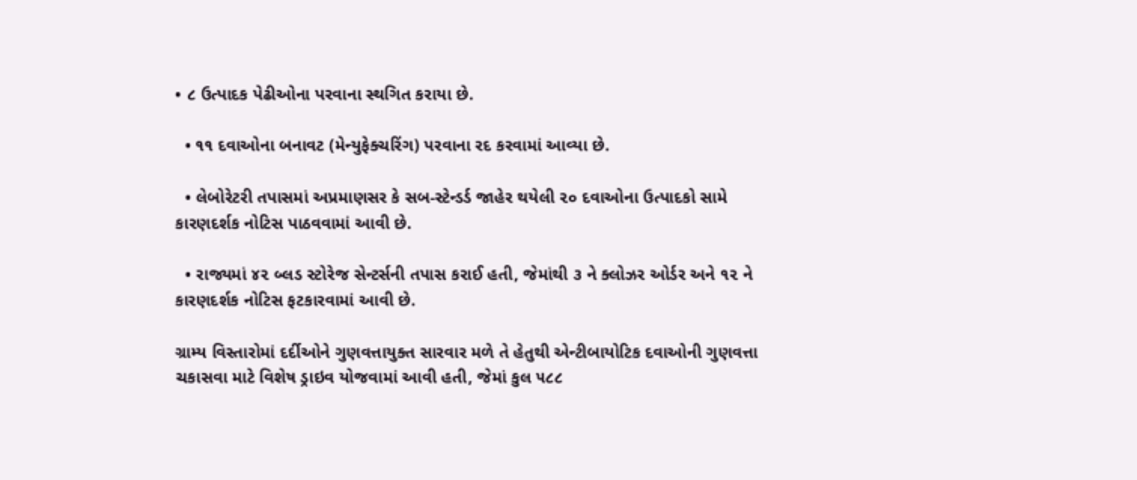• ૮ ઉત્પાદક પેઢીઓના પરવાના સ્થગિત કરાયા છે.

  • ૧૧ દવાઓના બનાવટ (મેન્યુફેક્ચરિંગ) પરવાના રદ કરવામાં આવ્યા છે.

  • લેબોરેટરી તપાસમાં અપ્રમાણસર કે સબ-સ્ટેન્ડર્ડ જાહેર થયેલી ૨૦ દવાઓના ઉત્પાદકો સામે કારણદર્શક નોટિસ પાઠવવામાં આવી છે.

  • રાજ્યમાં ૪૨ બ્લડ સ્ટોરેજ સેન્ટર્સની તપાસ કરાઈ હતી, જેમાંથી ૩ ને ક્લોઝર ઓર્ડર અને ૧૨ ને કારણદર્શક નોટિસ ફટકારવામાં આવી છે.

ગ્રામ્ય વિસ્તારોમાં દર્દીઓને ગુણવત્તાયુક્ત સારવાર મળે તે હેતુથી એન્ટીબાયોટિક દવાઓની ગુણવત્તા ચકાસવા માટે વિશેષ ડ્રાઇવ યોજવામાં આવી હતી, જેમાં કુલ ૫૮૮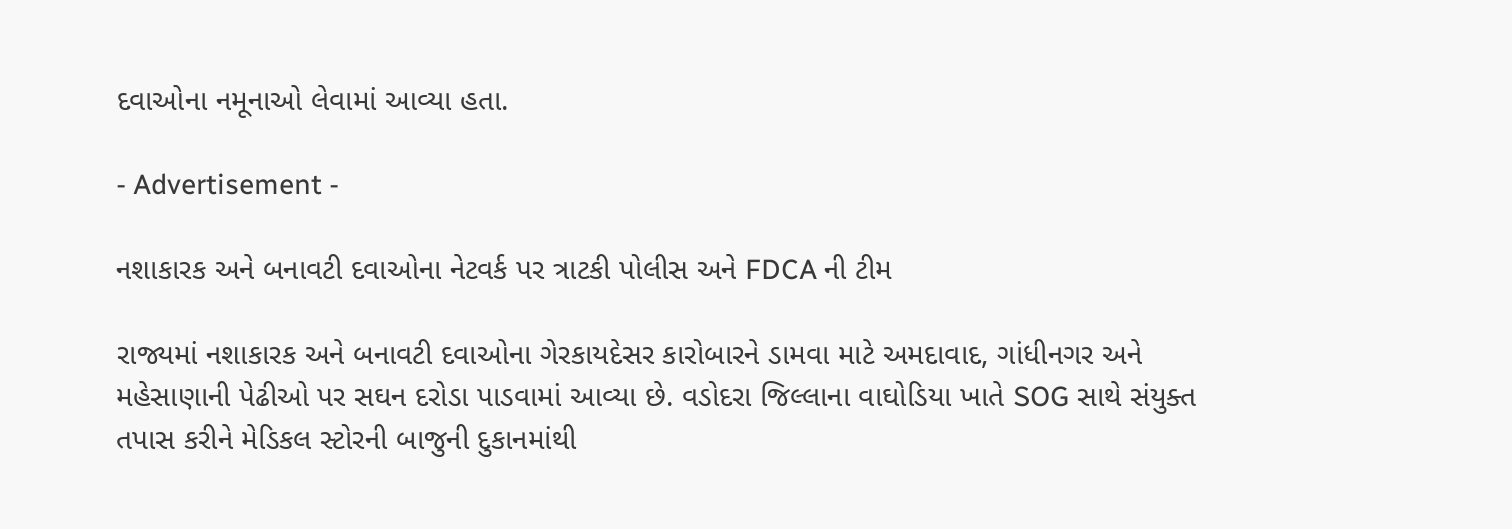દવાઓના નમૂનાઓ લેવામાં આવ્યા હતા.

- Advertisement -

નશાકારક અને બનાવટી દવાઓના નેટવર્ક પર ત્રાટકી પોલીસ અને FDCA ની ટીમ

રાજ્યમાં નશાકારક અને બનાવટી દવાઓના ગેરકાયદેસર કારોબારને ડામવા માટે અમદાવાદ, ગાંધીનગર અને મહેસાણાની પેઢીઓ પર સઘન દરોડા પાડવામાં આવ્યા છે. વડોદરા જિલ્લાના વાઘોડિયા ખાતે SOG સાથે સંયુક્ત તપાસ કરીને મેડિકલ સ્ટોરની બાજુની દુકાનમાંથી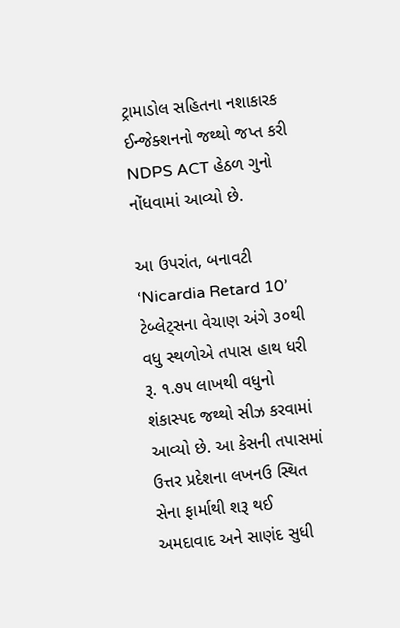ટ્રામાડોલ સહિતના નશાકારક ઈન્જેક્શનનો જથ્થો જપ્ત કરી NDPS ACT હેઠળ ગુનો નોંધવામાં આવ્યો છે.

આ ઉપરાંત, બનાવટી ‘Nicardia Retard 10’ ટેબ્લેટ્સના વેચાણ અંગે ૩૦થી વધુ સ્થળોએ તપાસ હાથ ધરી રૂ. ૧.૭૫ લાખથી વધુનો શંકાસ્પદ જથ્થો સીઝ કરવામાં આવ્યો છે. આ કેસની તપાસમાં ઉત્તર પ્રદેશના લખનઉ સ્થિત સેના ફાર્માથી શરૂ થઈ અમદાવાદ અને સાણંદ સુધી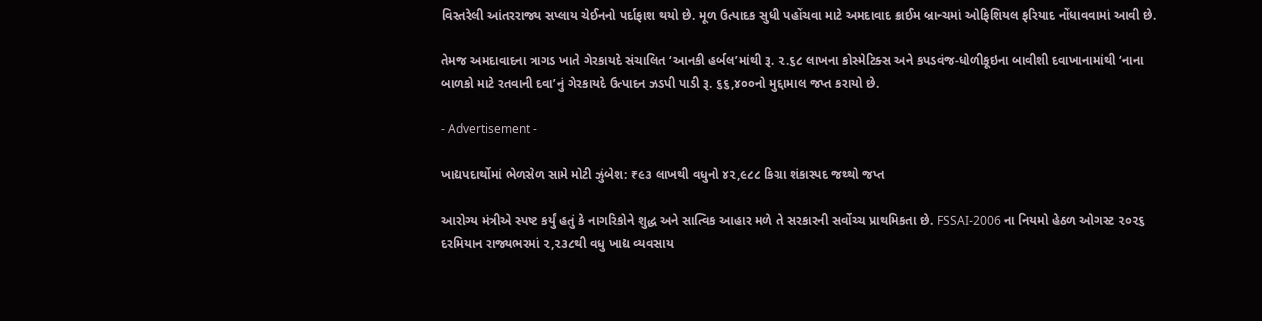વિસ્તરેલી આંતરરાજ્ય સપ્લાય ચેઈનનો પર્દાફાશ થયો છે. મૂળ ઉત્પાદક સુધી પહોંચવા માટે અમદાવાદ ક્રાઈમ બ્રાન્ચમાં ઓફિશિયલ ફરિયાદ નોંધાવવામાં આવી છે.

તેમજ અમદાવાદના ત્રાગડ ખાતે ગેરકાયદે સંચાલિત ‘આનકી હર્બલ’માંથી રૂ. ૨.૬૮ લાખના કોસ્મેટિક્સ અને કપડવંજ-ધોળીકૂઇના બાવીશી દવાખાનામાંથી ‘નાના બાળકો માટે રતવાની દવા’નું ગેરકાયદે ઉત્પાદન ઝડપી પાડી રૂ. ૬૬,૪૦૦નો મુદ્દામાલ જપ્ત કરાયો છે.

- Advertisement -

ખાદ્યપદાર્થોમાં ભેળસેળ સામે મોટી ઝુંબેશ: ₹૯૩ લાખથી વધુનો ૪૨,૯૮૮ કિગ્રા શંકાસ્પદ જથ્થો જપ્ત

આરોગ્ય મંત્રીએ સ્પષ્ટ કર્યું હતું કે નાગરિકોને શુદ્ધ અને સાત્વિક આહાર મળે તે સરકારની સર્વોચ્ચ પ્રાથમિકતા છે. FSSAI-2006 ના નિયમો હેઠળ ઓગસ્ટ ૨૦૨૬ દરમિયાન રાજ્યભરમાં ૨,૨૩૮થી વધુ ખાદ્ય વ્યવસાય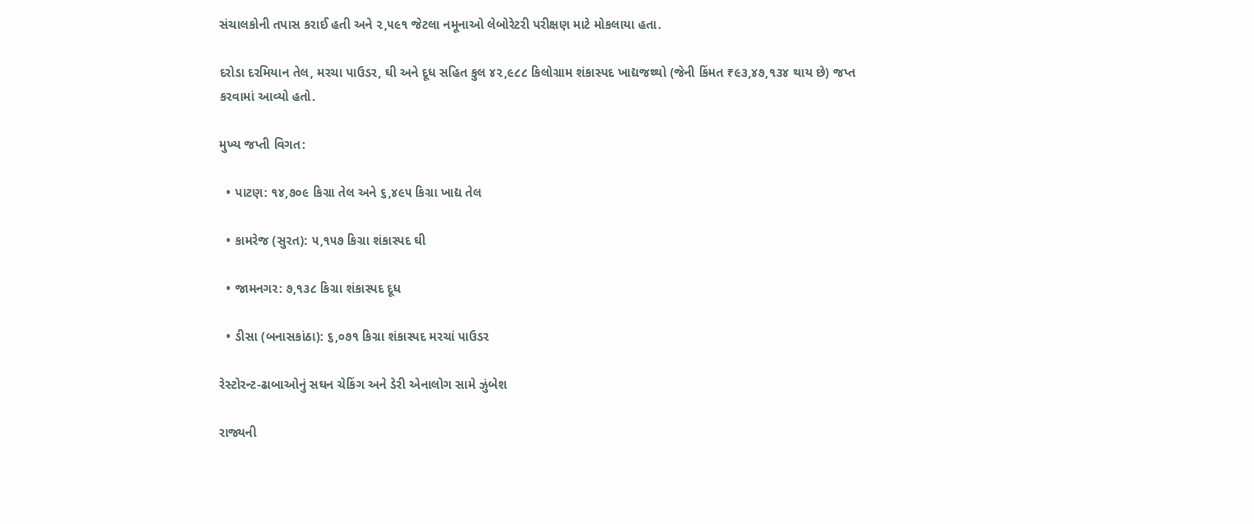સંચાલકોની તપાસ કરાઈ હતી અને ૨,૫૯૧ જેટલા નમૂનાઓ લેબોરેટરી પરીક્ષણ માટે મોકલાયા હતા.

દરોડા દરમિયાન તેલ, મરચા પાઉડર, ઘી અને દૂધ સહિત કુલ ૪૨,૯૮૮ કિલોગ્રામ શંકાસ્પદ ખાદ્યજથ્થો (જેની કિંમત ₹૯૩,૪૭,૧૩૪ થાય છે) જપ્ત કરવામાં આવ્યો હતો.

મુખ્ય જપ્તી વિગત:

  • પાટણ: ૧૪,૭૦૯ કિગ્રા તેલ અને ૬,૪૯૫ કિગ્રા ખાદ્ય તેલ

  • કામરેજ (સુરત): ૫,૧૫૭ કિગ્રા શંકાસ્પદ ઘી

  • જામનગર: ૭,૧૩૮ કિગ્રા શંકાસ્પદ દૂધ

  • ડીસા (બનાસકાંઠા): ૬,૦૭૧ કિગ્રા શંકાસ્પદ મરચાં પાઉડર

રેસ્ટોરન્ટ-ઢાબાઓનું સઘન ચેકિંગ અને ડેરી એનાલોગ સામે ઝુંબેશ

રાજ્યની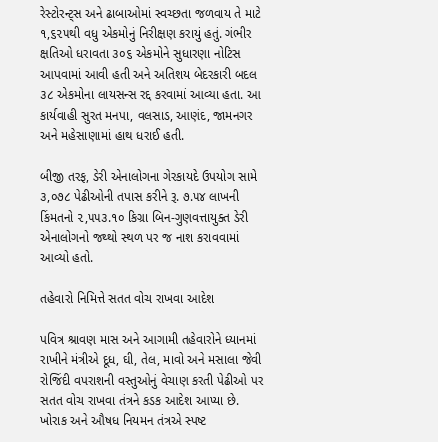રેસ્ટોરન્ટ્સ અને ઢાબાઓમાં સ્વચ્છતા જળવાય તે માટે ૧,૬૨૫થી વધુ એકમોનું નિરીક્ષણ કરાયું હતું. ગંભીર ક્ષતિઓ ધરાવતા ૩૦૬ એકમોને સુધારણા નોટિસ આપવામાં આવી હતી અને અતિશય બેદરકારી બદલ ૩૮ એકમોના લાયસન્સ રદ્દ કરવામાં આવ્યા હતા. આ કાર્યવાહી સુરત મનપા, વલસાડ, આણંદ, જામનગર અને મહેસાણામાં હાથ ધરાઈ હતી.

બીજી તરફ, ડેરી એનાલોગના ગેરકાયદે ઉપયોગ સામે ૩,૦૭૮ પેઢીઓની તપાસ કરીને રૂ. ૭.૫૪ લાખની કિંમતનો ૨,૫૫૩.૧૦ કિગ્રા બિન-ગુણવત્તાયુક્ત ડેરી એનાલોગનો જથ્થો સ્થળ પર જ નાશ કરાવવામાં આવ્યો હતો.

તહેવારો નિમિત્તે સતત વોચ રાખવા આદેશ

પવિત્ર શ્રાવણ માસ અને આગામી તહેવારોને ધ્યાનમાં રાખીને મંત્રીએ દૂધ, ઘી, તેલ, માવો અને મસાલા જેવી રોજિંદી વપરાશની વસ્તુઓનું વેચાણ કરતી પેઢીઓ પર સતત વોચ રાખવા તંત્રને કડક આદેશ આપ્યા છે. ખોરાક અને ઔષધ નિયમન તંત્રએ સ્પષ્ટ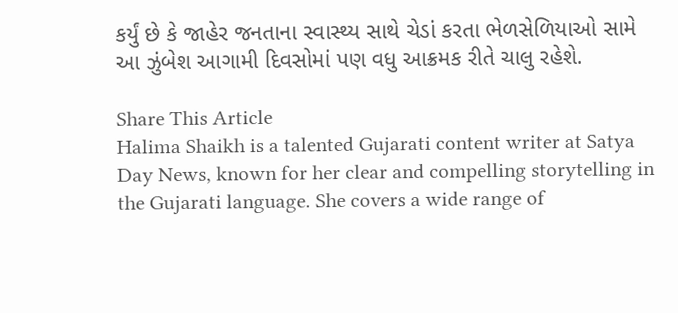કર્યું છે કે જાહેર જનતાના સ્વાસ્થ્ય સાથે ચેડાં કરતા ભેળસેળિયાઓ સામે આ ઝુંબેશ આગામી દિવસોમાં પણ વધુ આક્રમક રીતે ચાલુ રહેશે.

Share This Article
Halima Shaikh is a talented Gujarati content writer at Satya Day News, known for her clear and compelling storytelling in the Gujarati language. She covers a wide range of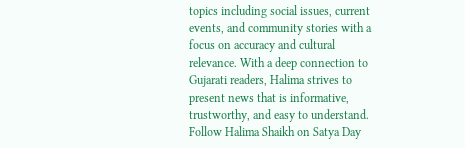topics including social issues, current events, and community stories with a focus on accuracy and cultural relevance. With a deep connection to Gujarati readers, Halima strives to present news that is informative, trustworthy, and easy to understand. Follow Halima Shaikh on Satya Day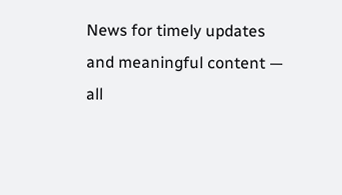News for timely updates and meaningful content — all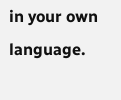in your own language.